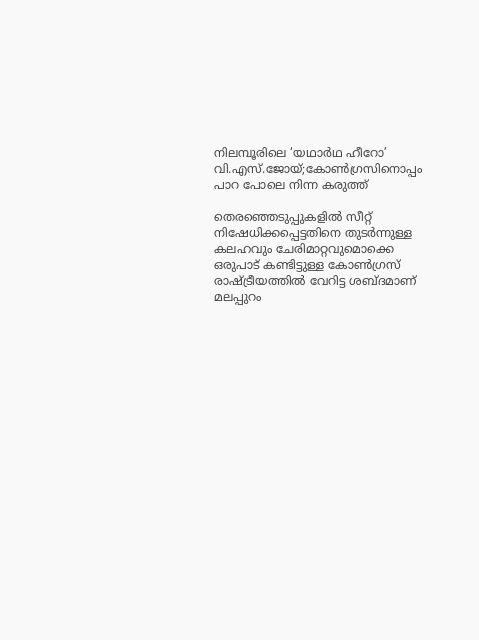നിലമ്പൂരിലെ ‘യഥാർഥ ഹീറോ’ വി.എസ്.ജോയ്;കോൺഗ്രസിനൊപ്പം പാറ പോലെ നിന്ന കരുത്ത്

തെരഞ്ഞെടുപ്പുകളിൽ സീറ്റ് നിഷേധിക്കപ്പെട്ടതിനെ തുടർന്നുള്ള കലഹവും ചേരിമാറ്റവുമൊക്കെ ഒരുപാട് കണ്ടിട്ടുള്ള കോൺഗ്രസ് രാഷ്ട്രീയത്തിൽ വേറിട്ട ശബ്ദമാണ് മലപ്പുറം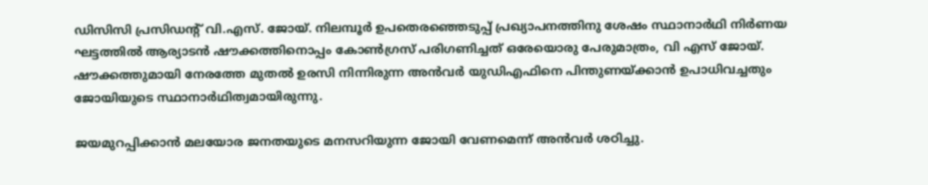ഡിസിസി പ്രസിഡൻ്റ് വി.എസ്. ജോയ്. നിലമ്പൂർ ഉപതെരഞ്ഞെടുപ്പ് പ്രഖ്യാപനത്തിനു ശേഷം സ്ഥാനാർഥി നിർണയ ഘട്ടത്തിൽ ആര്യാടൻ ഷൗക്കത്തിനൊപ്പം കോൺഗ്രസ് പരിഗണിച്ചത് ഒരേയൊരു പേരുമാത്രം, വി എസ് ജോയ്. ഷൗക്കത്തുമായി നേരത്തേ മുതൽ ഉരസി നിന്നിരുന്ന അൻവർ യുഡിഎഫിനെ പിന്തുണയ്ക്കാൻ ഉപാധിവച്ചതും ജോയിയുടെ സ്ഥാനാർഥിത്വമായിരുന്നു.

ജയമുറപ്പിക്കാൻ മലയോര ജനതയുടെ മനസറിയുന്ന ജോയി വേണമെന്ന് അൻവർ ശഠിച്ചു.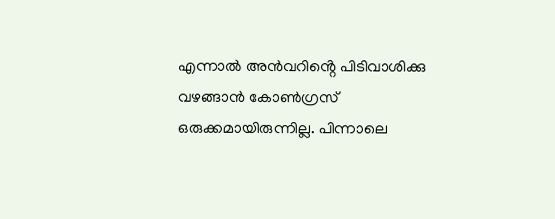എന്നാൽ അൻവറിൻ്റെ പിടിവാശിക്കു വഴങ്ങാൻ കോൺഗ്രസ് ഒരുക്കമായിരുന്നില്ല. പിന്നാലെ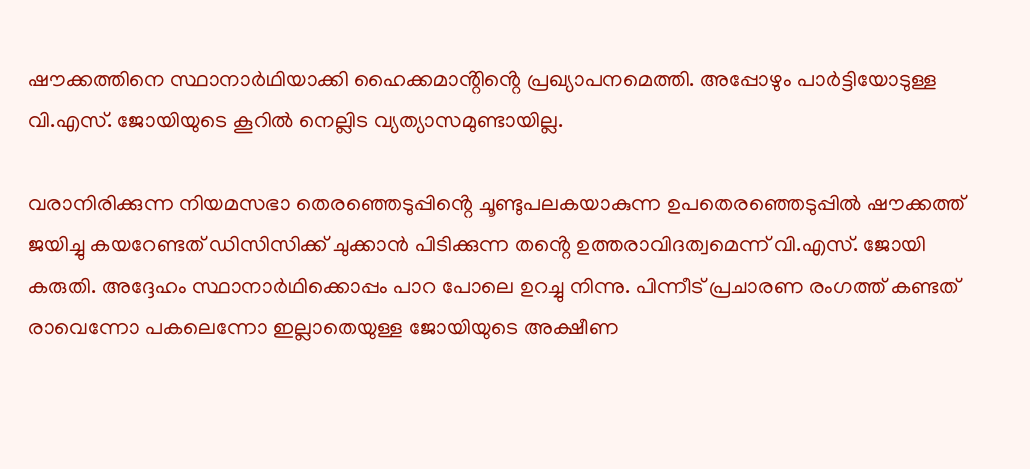ഷൗക്കത്തിനെ സ്ഥാനാർഥിയാക്കി ഹൈക്കമാൻ്റിൻ്റെ പ്രഖ്യാപനമെത്തി. അപ്പോഴും പാർട്ടിയോടുള്ള വി.എസ്. ജോയിയുടെ കൂറിൽ നെല്ലിട വ്യത്യാസമുണ്ടായില്ല.

വരാനിരിക്കുന്ന നിയമസഭാ തെരഞ്ഞെടുപ്പിൻ്റെ ചൂണ്ടുപലകയാകുന്ന ഉപതെരഞ്ഞെടുപ്പിൽ ഷൗക്കത്ത് ജയിച്ചു കയറേണ്ടത് ഡിസിസിക്ക് ചുക്കാൻ പിടിക്കുന്ന തൻ്റെ ഉത്തരാവിദത്വമെന്ന് വി.എസ്. ജോയി കരുതി. അദ്ദേഹം സ്ഥാനാർഥിക്കൊപ്പം പാറ പോലെ ഉറച്ചു നിന്നു. പിന്നീട് പ്രചാരണ രംഗത്ത് കണ്ടത് രാവെന്നോ പകലെന്നോ ഇല്ലാതെയുള്ള ജോയിയുടെ അക്ഷീണ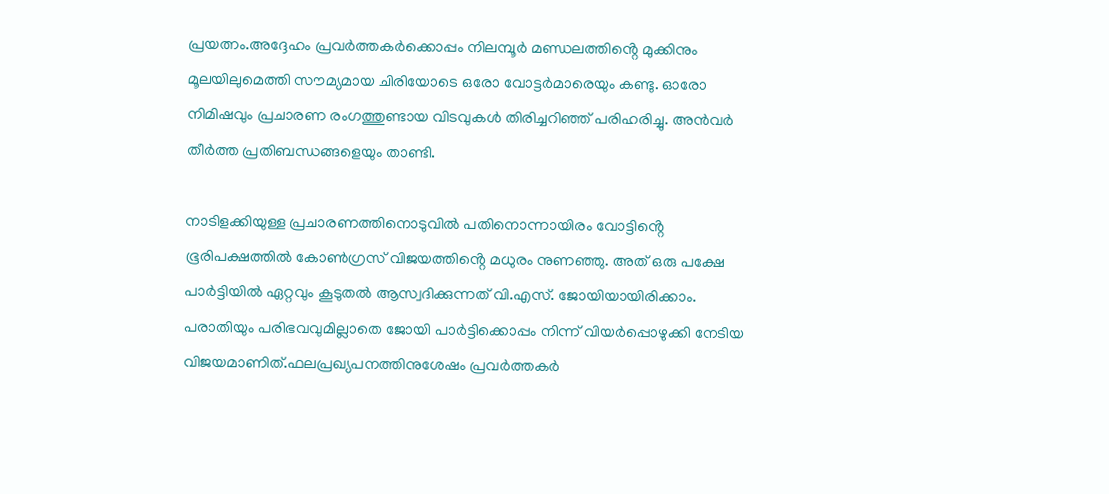പ്രയത്നം.അദ്ദേഹം പ്രവർത്തകർക്കൊപ്പം നിലമ്പൂർ മണ്ഡലത്തിൻ്റെ മുക്കിനും മൂലയിലുമെത്തി സൗമ്യമായ ചിരിയോടെ ഒരോ വോട്ടർമാരെയും കണ്ടു. ഓരോ നിമിഷവും പ്രചാരണ രംഗത്തുണ്ടായ വിടവുകൾ തിരിച്ചറിഞ്ഞ് പരിഹരിച്ചു. അൻവർ തീർത്ത പ്രതിബന്ധങ്ങളെയും താണ്ടി.

നാടിളക്കിയുള്ള പ്രചാരണത്തിനൊടുവിൽ പതിനൊന്നായിരം വോട്ടിൻ്റെ ഭൂരിപക്ഷത്തിൽ കോൺഗ്രസ് വിജയത്തിൻ്റെ മധുരം നുണഞ്ഞു. അത് ഒരു പക്ഷേ പാർട്ടിയിൽ ഏറ്റവും കൂടുതൽ ആസ്വദിക്കുന്നത് വി.എസ്. ജോയിയായിരിക്കാം. പരാതിയും പരിഭവവുമില്ലാതെ ജോയി പാർട്ടിക്കൊപ്പം നിന്ന് വിയർപ്പൊഴുക്കി നേടിയ വിജയമാണിത്.ഫലപ്രഖ്യപനത്തിനുശേഷം പ്രവർത്തകർ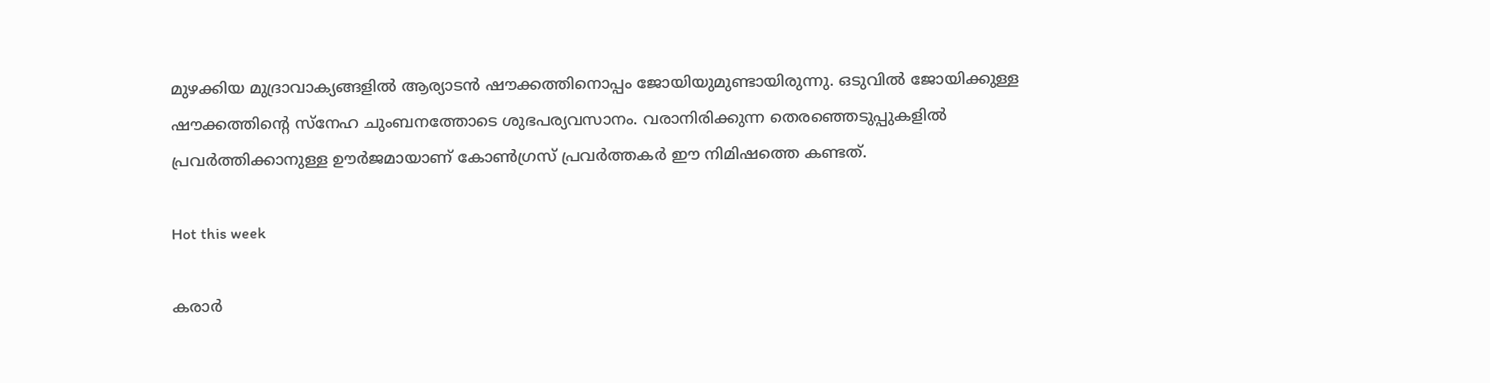മുഴക്കിയ മുദ്രാവാക്യങ്ങളിൽ ആര്യാടൻ ഷൗക്കത്തിനൊപ്പം ജോയിയുമുണ്ടായിരുന്നു. ഒടുവിൽ ജോയിക്കുള്ള ഷൗക്കത്തിൻ്റെ സ്നേഹ ചുംബനത്തോടെ ശുഭപര്യവസാനം. വരാനിരിക്കുന്ന തെരഞ്ഞെടുപ്പുകളിൽ പ്രവർത്തിക്കാനുള്ള ഊർജമായാണ് കോൺഗ്രസ് പ്രവർത്തകർ ഈ നിമിഷത്തെ കണ്ടത്.

Hot this week

കരാർ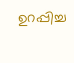ഉറപ്പിച്ച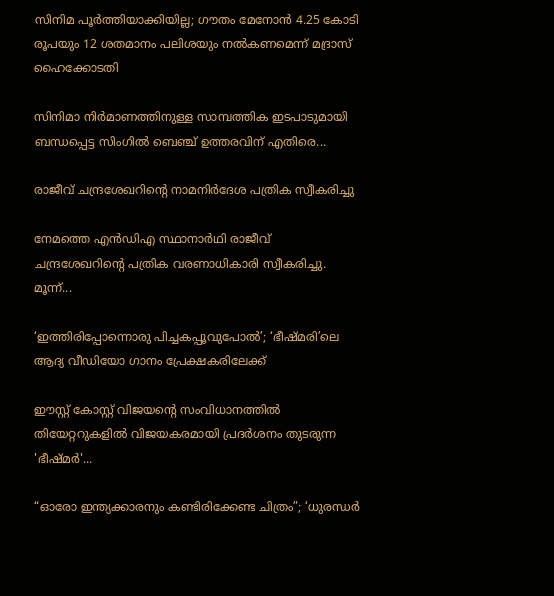സിനിമ പൂർത്തിയാക്കിയില്ല; ഗൗതം മേനോൻ 4.25 കോടി രൂപയും 12 ശതമാനം പലിശയും നൽകണമെന്ന് മദ്രാസ് ഹൈക്കോടതി

സിനിമാ നിർമാണത്തിനുള്ള സാമ്പത്തിക ഇടപാടുമായി ബന്ധപ്പെട്ട സിംഗിൽ ബെഞ്ച് ഉത്തരവിന് എതിരെ...

രാജീവ് ചന്ദ്രശേഖറിന്റെ നാമനിര്‍ദേശ പത്രിക സ്വീകരിച്ചു

നേമത്തെ എന്‍ഡിഎ സ്ഥാനാര്‍ഥി രാജീവ് ചന്ദ്രശേഖറിന്റെ പത്രിക വരണാധികാരി സ്വീകരിച്ചു. മൂന്ന്...

‘ഇത്തിരിപ്പോന്നൊരു പിച്ചകപ്പൂവുപോൽ’; ‘ഭീഷ്മരി’ലെ ആദ്യ വീഡിയോ ഗാനം പ്രേക്ഷകരിലേക്ക്

ഈസ്റ്റ്‌ കോസ്റ്റ് വിജയന്റെ സംവിധാനത്തിൽ തിയേറ്ററുകളിൽ വിജയകരമായി പ്രദർശനം തുടരുന്ന 'ഭീഷ്മർ'...

“ഓരോ ഇന്ത്യക്കാരനും കണ്ടിരിക്കേണ്ട ചിത്രം”; ‘ധുരന്ധർ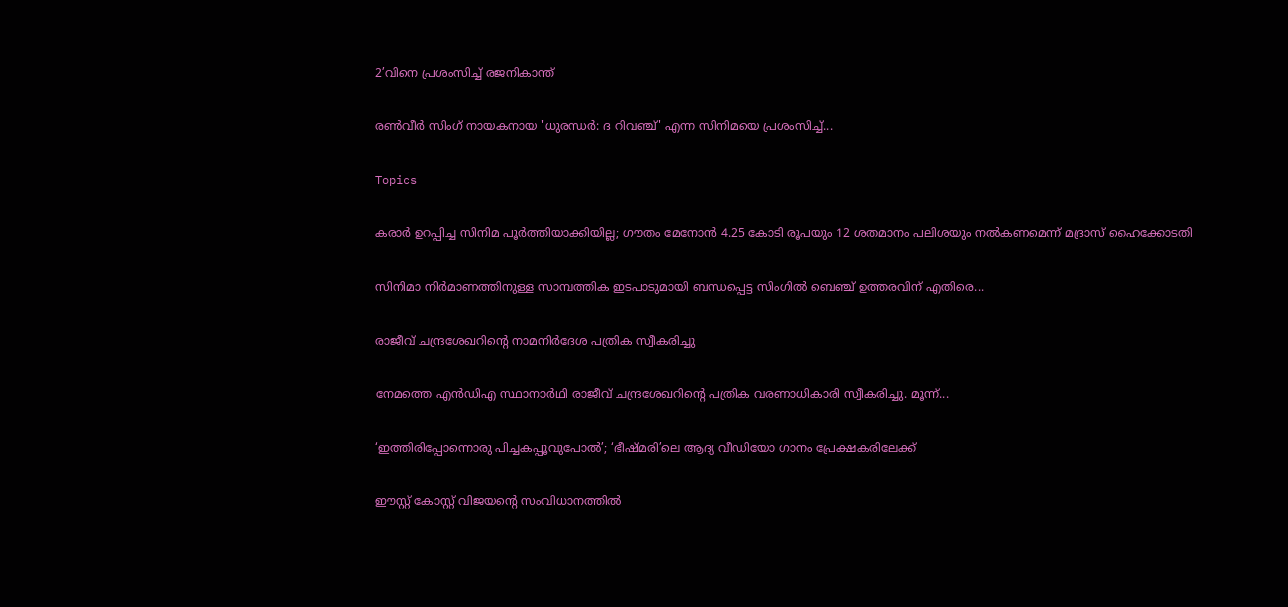2’വിനെ പ്രശംസിച്ച് രജനികാന്ത്

രൺവീർ സിംഗ് നായകനായ 'ധുരന്ധർ: ദ റിവഞ്ച്' എന്ന സിനിമയെ പ്രശംസിച്ച്...

Topics

കരാർ ഉറപ്പിച്ച സിനിമ പൂർത്തിയാക്കിയില്ല; ഗൗതം മേനോൻ 4.25 കോടി രൂപയും 12 ശതമാനം പലിശയും നൽകണമെന്ന് മദ്രാസ് ഹൈക്കോടതി

സിനിമാ നിർമാണത്തിനുള്ള സാമ്പത്തിക ഇടപാടുമായി ബന്ധപ്പെട്ട സിംഗിൽ ബെഞ്ച് ഉത്തരവിന് എതിരെ...

രാജീവ് ചന്ദ്രശേഖറിന്റെ നാമനിര്‍ദേശ പത്രിക സ്വീകരിച്ചു

നേമത്തെ എന്‍ഡിഎ സ്ഥാനാര്‍ഥി രാജീവ് ചന്ദ്രശേഖറിന്റെ പത്രിക വരണാധികാരി സ്വീകരിച്ചു. മൂന്ന്...

‘ഇത്തിരിപ്പോന്നൊരു പിച്ചകപ്പൂവുപോൽ’; ‘ഭീഷ്മരി’ലെ ആദ്യ വീഡിയോ ഗാനം പ്രേക്ഷകരിലേക്ക്

ഈസ്റ്റ്‌ കോസ്റ്റ് വിജയന്റെ സംവിധാനത്തിൽ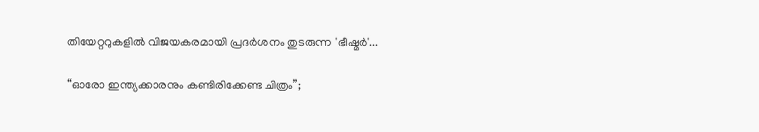തിയേറ്ററുകളിൽ വിജയകരമായി പ്രദർശനം തുടരുന്ന 'ഭീഷ്മർ'...

“ഓരോ ഇന്ത്യക്കാരനും കണ്ടിരിക്കേണ്ട ചിത്രം”;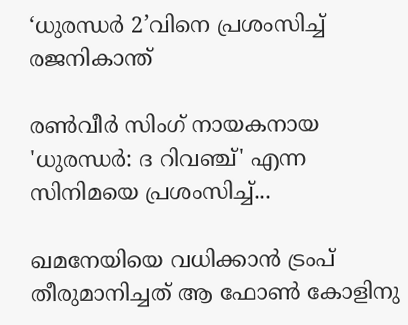‘ധുരന്ധർ 2’വിനെ പ്രശംസിച്ച് രജനികാന്ത്

രൺവീർ സിംഗ് നായകനായ 'ധുരന്ധർ: ദ റിവഞ്ച്' എന്ന സിനിമയെ പ്രശംസിച്ച്...

ഖമനേയിയെ വധിക്കാന്‍ ട്രംപ് തീരുമാനിച്ചത് ആ ഫോണ്‍ കോളിനു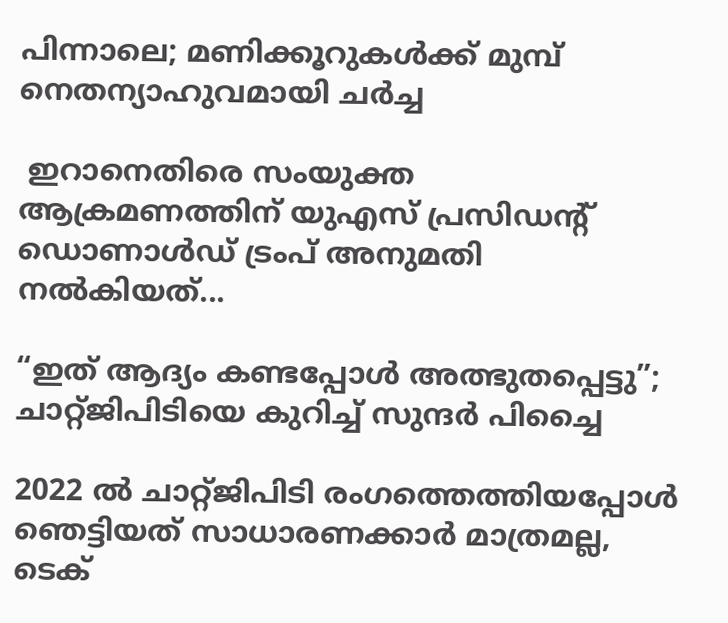പിന്നാലെ; മണിക്കൂറുകള്‍ക്ക് മുമ്പ് നെതന്യാഹുവമായി ചര്‍ച്ച

 ഇറാനെതിരെ സംയുക്ത ആക്രമണത്തിന് യുഎസ് പ്രസിഡന്റ് ഡൊണാള്‍ഡ് ട്രംപ് അനുമതി നല്‍കിയത്...

“ഇത് ആദ്യം കണ്ടപ്പോള്‍ അത്ഭുതപ്പെട്ടു”; ചാറ്റ്ജിപിടിയെ കുറിച്ച് സുന്ദര്‍ പിച്ചൈ

2022 ല്‍ ചാറ്റ്ജിപിടി രംഗത്തെത്തിയപ്പോള്‍ ഞെട്ടിയത് സാധാരണക്കാര്‍ മാത്രമല്ല, ടെക്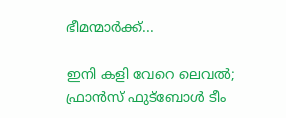ഭീമന്മാര്‍ക്ക്...

ഇനി കളി വേറെ ലെവല്‍; ഫ്രാന്‍സ് ഫുട്‌ബോള്‍ ടീം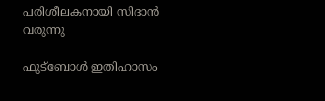പരിശീലകനായി സിദാന്‍ വരുന്നു

ഫുട്‌ബോള്‍ ഇതിഹാസം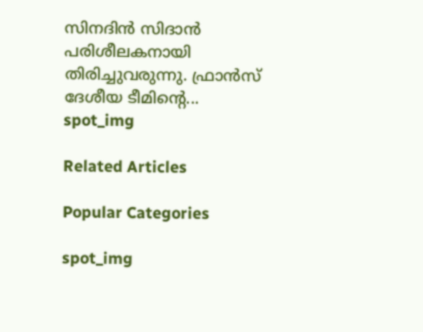സിനദിന്‍ സിദാന്‍ പരിശീലകനായി തിരിച്ചുവരുന്നു. ഫ്രാന്‍സ് ദേശീയ ടീമിന്റെ...
spot_img

Related Articles

Popular Categories

spot_img